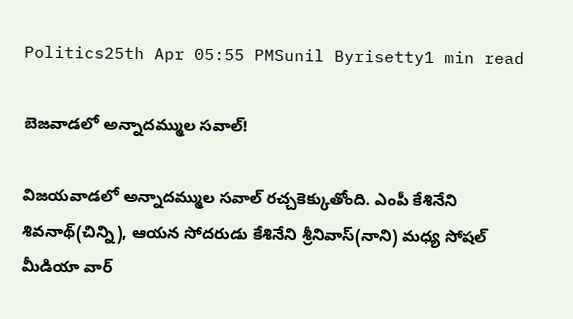Politics25th Apr 05:55 PMSunil Byrisetty1 min read

బెజవాడలో అన్నాదమ్ముల సవాల్!

విజయవాడలో అన్నాదమ్ముల సవాల్ రచ్చకెక్కుతోంది. ఎంపీ కేశినేని శివనాథ్(చిన్ని), ఆయన సోదరుడు కేశినేని శ్రీనివాస్(నాని) మధ్య సోషల్ మీడియా వార్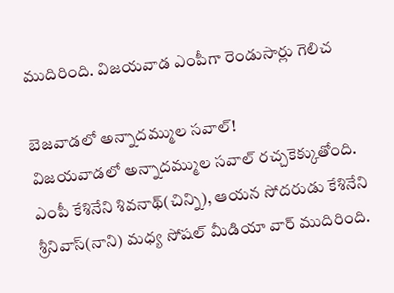ముదిరింది. విజయవాడ ఎంపీగా రెండుసార్లు గెలిచ

బెజవాడలో అన్నాదమ్ముల సవాల్!
విజయవాడలో అన్నాదమ్ముల సవాల్ రచ్చకెక్కుతోంది. ఎంపీ కేశినేని శివనాథ్(చిన్ని), ఆయన సోదరుడు కేశినేని శ్రీనివాస్(నాని) మధ్య సోషల్ మీడియా వార్ ముదిరింది.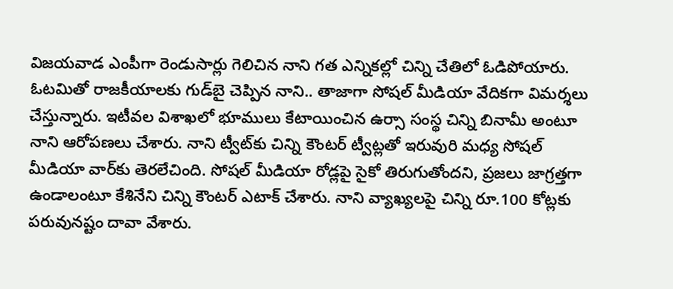విజయవాడ ఎంపీగా రెండుసార్లు గెలిచిన నాని గత ఎన్నికల్లో చిన్ని చేతిలో ఓడిపోయారు. ఓటమితో రాజకీయాలకు గుడ్‌బై చెప్పిన నాని.. తాజాగా సోషల్ మీడియా వేదికగా విమర్శలు చేస్తున్నారు. ఇటీవల విశాఖలో భూములు కేటాయించిన ఉర్సా సంస్థ చిన్ని బినామీ అంటూ నాని ఆరోపణలు చేశారు. నాని ట్వీట్‌కు చిన్ని కౌంటర్‌ ట్వీట్లతో ఇరువురి మధ్య సోషల్ మీడియా వార్‌కు తెరలేచింది. సోషల్ మీడియా రోడ్లపై సైకో తిరుగుతోందని, ప్రజలు జాగ్రత్తగా ఉండాలంటూ కేశినేని చిన్ని కౌంటర్ ఎటాక్ చేశారు. నాని వ్యాఖ్యలపై చిన్ని రూ.100 కోట్లకు పరువునష్టం దావా వేశారు.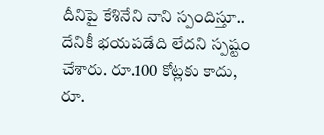దీనిపై కేశినేని నాని స్పందిస్తూ.. దేనికీ భయపడేది లేదని స్పష్టం చేశారు. రూ.100 కోట్లకు కాదు, రూ.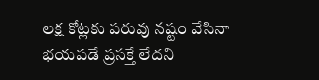లక్ష కోట్లకు పరువు నష్టం వేసినా భయపడే ప్రసక్తే లేదని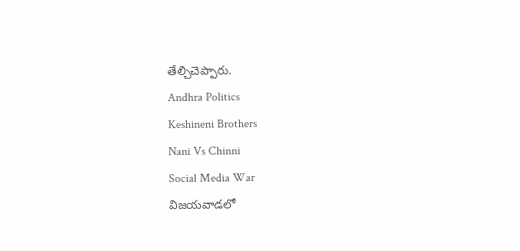తేల్చిచెప్పారు.
Andhra Politics
Keshineni Brothers
Nani Vs Chinni
Social Media War
విజయవాడలో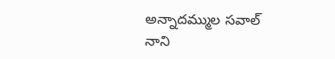అన్నాదమ్ముల సవాల్
నాని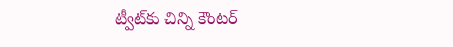ట్వీట్‌కు చిన్ని కౌంటర్‌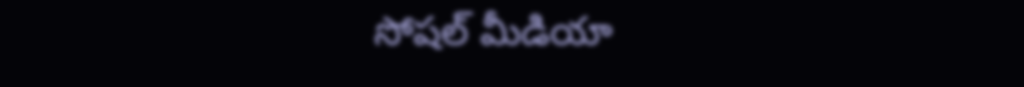సోషల్ మీడియా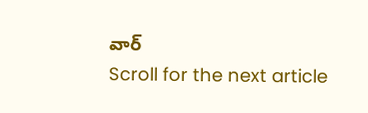వార్
Scroll for the next article